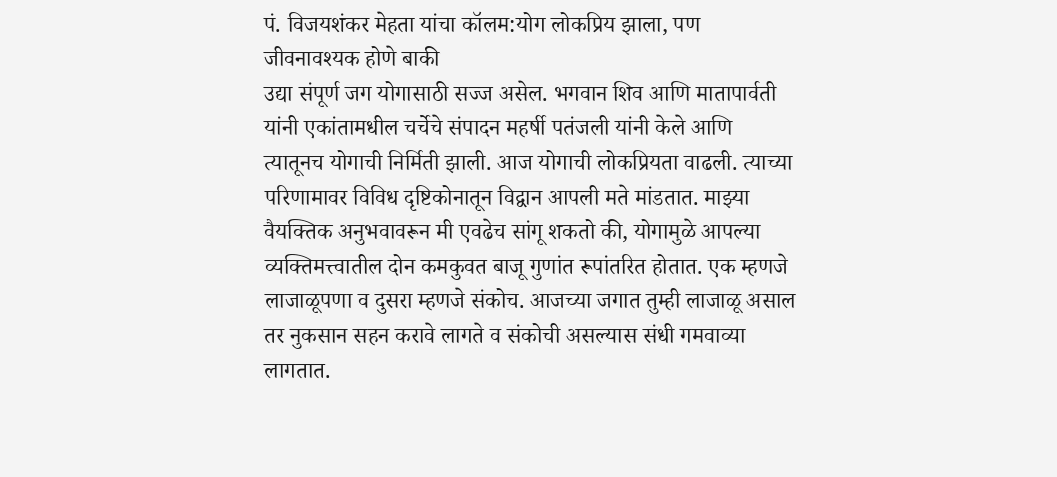पं. विजयशंकर मेहता यांचा कॉलम:योग लोकप्रिय झाला, पण जीवनावश्यक होणे बाकी
उद्या संपूर्ण जग योगासाठी सज्ज असेल. भगवान शिव आणि मातापार्वती यांनी एकांतामधील चर्चेचे संपादन महर्षी पतंजली यांनी केले आणि त्यातूनच योगाची निर्मिती झाली. आज योगाची लोकप्रियता वाढली. त्याच्या परिणामावर विविध दृष्टिकोनातून विद्वान आपली मते मांडतात. माझ्या वैयक्तिक अनुभवावरून मी एवढेच सांगू शकतो की, योगामुळे आपल्या व्यक्तिमत्त्वातील दोन कमकुवत बाजू गुणांत रूपांतरित होतात. एक म्हणजे लाजाळूपणा व दुसरा म्हणजे संकोच. आजच्या जगात तुम्ही लाजाळू असाल तर नुकसान सहन करावे लागते व संकोची असल्यास संधी गमवाव्या लागतात.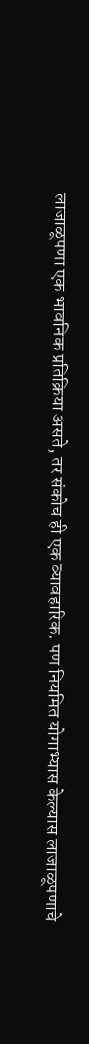लाजाळूपणा एक भावनिक प्रतिक्रिया असते, तर संकोच ही एक व्यावहारिक. पण नियमित योगाभ्यास केल्यास लाजाळूपणाचे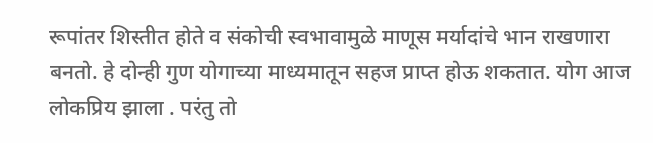रूपांतर शिस्तीत होते व संकोची स्वभावामुळे माणूस मर्यादांचे भान राखणारा बनतो. हे दोन्ही गुण योगाच्या माध्यमातून सहज प्राप्त होऊ शकतात. योग आज लोकप्रिय झाला . परंतु तो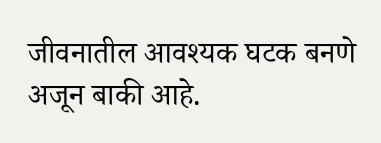जीवनातील आवश्यक घटक बनणे अजून बाकी आहे.